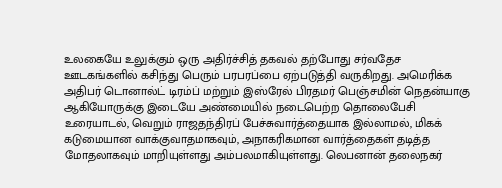உலகையே உலுக்கும் ஒரு அதிர்ச்சித் தகவல் தற்போது சர்வதேச ஊடகங்களில் கசிந்து பெரும் பரபரப்பை ஏற்படுத்தி வருகிறது. அமெரிக்க அதிபர் டொனால்ட் டிரம்ப் மற்றும் இஸ்ரேல் பிரதமர் பெஞ்சமின் நெதன்யாகு ஆகியோருக்கு இடையே அண்மையில் நடைபெற்ற தொலைபேசி உரையாடல், வெறும் ராஜதந்திரப் பேச்சுவார்த்தையாக இல்லாமல், மிகக் கடுமையான வாக்குவாதமாகவும், அநாகரிகமான வார்த்தைகள் தடித்த மோதலாகவும் மாறியுள்ளது அம்பலமாகியுள்ளது. லெபனான் தலைநகர்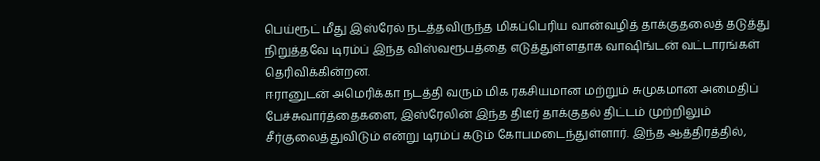பெய்ரூட் மீது இஸ்ரேல் நடத்தவிருந்த மிகப்பெரிய வான்வழித் தாக்குதலைத் தடுத்து நிறுத்தவே டிரம்ப் இந்த விஸ்வரூபத்தை எடுத்துள்ளதாக வாஷிங்டன் வட்டாரங்கள் தெரிவிக்கின்றன.
ஈரானுடன் அமெரிக்கா நடத்தி வரும் மிக ரகசியமான மற்றும் சுமுகமான அமைதிப் பேச்சுவார்த்தைகளை, இஸ்ரேலின் இந்த திடீர் தாக்குதல் திட்டம் முற்றிலும் சீர்குலைத்துவிடும் என்று டிரம்ப் கடும் கோபமடைந்துள்ளார். இந்த ஆத்திரத்தில்,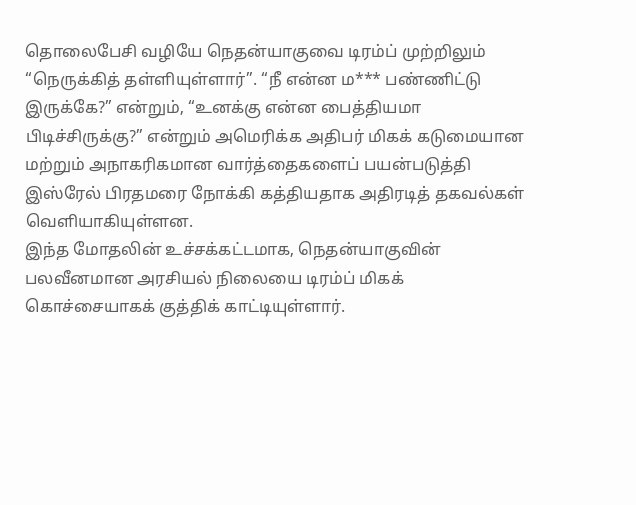தொலைபேசி வழியே நெதன்யாகுவை டிரம்ப் முற்றிலும் “நெருக்கித் தள்ளியுள்ளார்”. “நீ என்ன ம*** பண்ணிட்டு இருக்கே?” என்றும், “உனக்கு என்ன பைத்தியமா பிடிச்சிருக்கு?” என்றும் அமெரிக்க அதிபர் மிகக் கடுமையான மற்றும் அநாகரிகமான வார்த்தைகளைப் பயன்படுத்தி இஸ்ரேல் பிரதமரை நோக்கி கத்தியதாக அதிரடித் தகவல்கள் வெளியாகியுள்ளன.
இந்த மோதலின் உச்சக்கட்டமாக, நெதன்யாகுவின் பலவீனமான அரசியல் நிலையை டிரம்ப் மிகக் கொச்சையாகக் குத்திக் காட்டியுள்ளார்.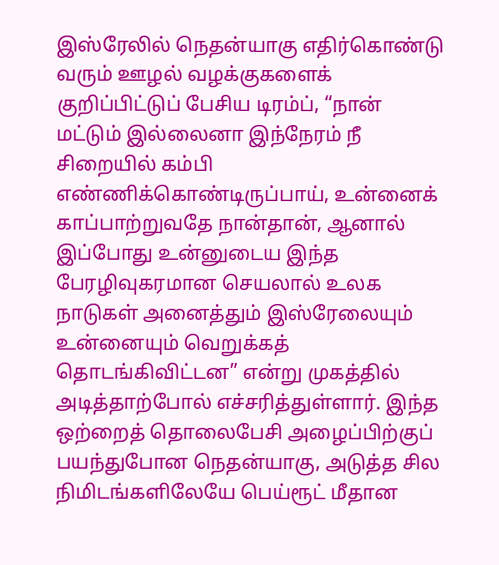இஸ்ரேலில் நெதன்யாகு எதிர்கொண்டு வரும் ஊழல் வழக்குகளைக் குறிப்பிட்டுப் பேசிய டிரம்ப், “நான் மட்டும் இல்லைனா இந்நேரம் நீ சிறையில் கம்பி எண்ணிக்கொண்டிருப்பாய், உன்னைக் காப்பாற்றுவதே நான்தான், ஆனால் இப்போது உன்னுடைய இந்த பேரழிவுகரமான செயலால் உலக நாடுகள் அனைத்தும் இஸ்ரேலையும் உன்னையும் வெறுக்கத் தொடங்கிவிட்டன” என்று முகத்தில் அடித்தாற்போல் எச்சரித்துள்ளார். இந்த ஒற்றைத் தொலைபேசி அழைப்பிற்குப் பயந்துபோன நெதன்யாகு, அடுத்த சில நிமிடங்களிலேயே பெய்ரூட் மீதான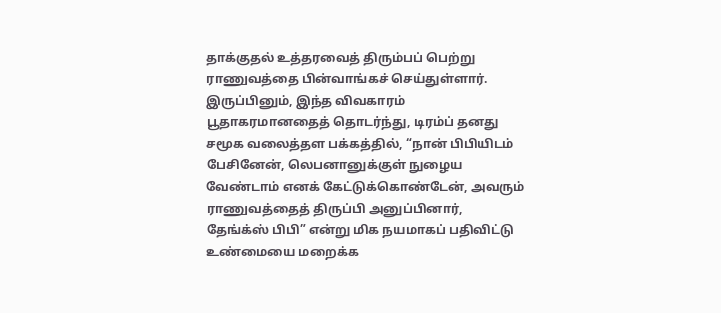தாக்குதல் உத்தரவைத் திரும்பப் பெற்று ராணுவத்தை பின்வாங்கச் செய்துள்ளார்.
இருப்பினும், இந்த விவகாரம் பூதாகரமானதைத் தொடர்ந்து, டிரம்ப் தனது சமூக வலைத்தள பக்கத்தில், “நான் பிபியிடம் பேசினேன், லெபனானுக்குள் நுழைய வேண்டாம் எனக் கேட்டுக்கொண்டேன், அவரும் ராணுவத்தைத் திருப்பி அனுப்பினார், தேங்க்ஸ் பிபி” என்று மிக நயமாகப் பதிவிட்டு உண்மையை மறைக்க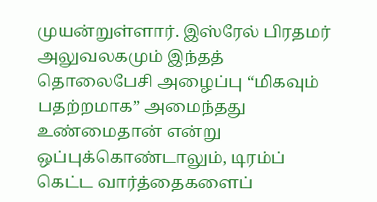முயன்றுள்ளார். இஸ்ரேல் பிரதமர் அலுவலகமும் இந்தத் தொலைபேசி அழைப்பு “மிகவும் பதற்றமாக” அமைந்தது உண்மைதான் என்று ஒப்புக்கொண்டாலும், டிரம்ப் கெட்ட வார்த்தைகளைப்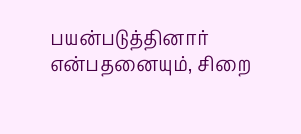பயன்படுத்தினார் என்பதனையும், சிறை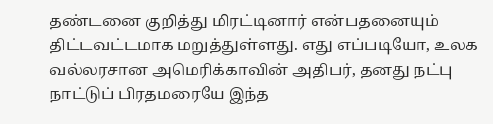தண்டனை குறித்து மிரட்டினார் என்பதனையும் திட்டவட்டமாக மறுத்துள்ளது. எது எப்படியோ, உலக வல்லரசான அமெரிக்காவின் அதிபர், தனது நட்பு நாட்டுப் பிரதமரையே இந்த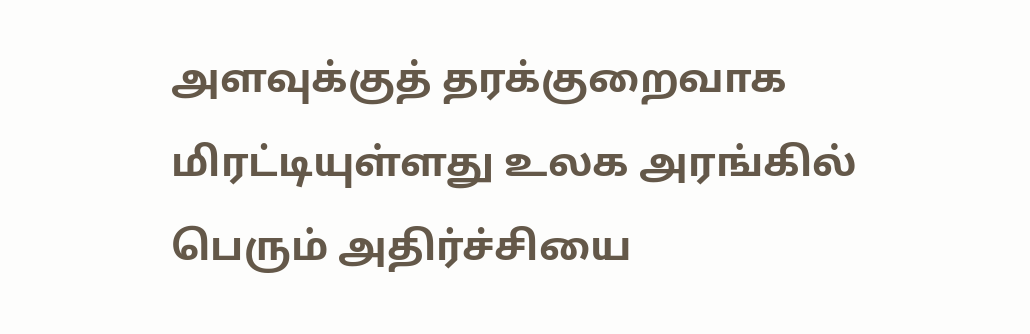அளவுக்குத் தரக்குறைவாக மிரட்டியுள்ளது உலக அரங்கில் பெரும் அதிர்ச்சியை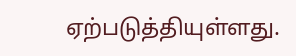ஏற்படுத்தியுள்ளது.